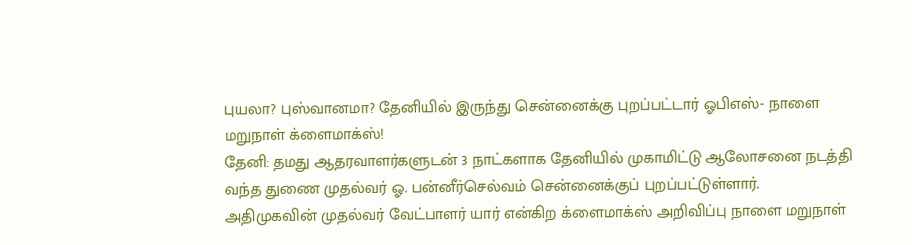புயலா? புஸ்வானமா? தேனியில் இருந்து சென்னைக்கு புறப்பட்டார் ஓபிஎஸ்- நாளை மறுநாள் க்ளைமாக்ஸ்!
தேனி: தமது ஆதரவாளர்களுடன் 3 நாட்களாக தேனியில் முகாமிட்டு ஆலோசனை நடத்தி வந்த துணை முதல்வர் ஓ. பன்னீர்செல்வம் சென்னைக்குப் புறப்பட்டுள்ளார்.
அதிமுகவின் முதல்வர் வேட்பாளர் யார் என்கிற க்ளைமாக்ஸ் அறிவிப்பு நாளை மறுநாள்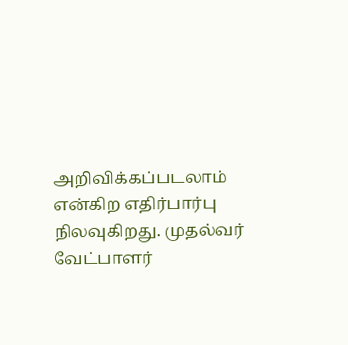அறிவிக்கப்படலாம் என்கிற எதிர்பார்பு நிலவுகிறது. முதல்வர் வேட்பாளர்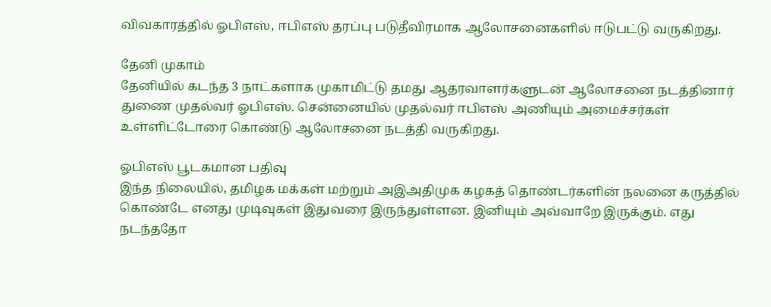விவகாரத்தில் ஓபிஎஸ், ஈபிஎஸ் தரப்பு படுதீவிரமாக ஆலோசனைகளில் ஈடுபட்டு வருகிறது.

தேனி முகாம்
தேனியில் கடந்த 3 நாட்களாக முகாமிட்டு தமது ஆதரவாளர்களுடன் ஆலோசனை நடத்தினார் துணை முதல்வர் ஓபிஎஸ். சென்னையில் முதல்வர் ஈபிஎஸ் அணியும் அமைச்சர்கள் உள்ளிட்டோரை கொண்டு ஆலோசனை நடத்தி வருகிறது.

ஓபிஎஸ் பூடகமான பதிவு
இந்த நிலையில், தமிழக மக்கள் மற்றும் அஇஅதிமுக கழகத் தொண்டர்களின் நலனை கருத்தில் கொண்டே எனது முடிவுகள் இதுவரை இருந்துள்ளன. இனியும் அவ்வாறே இருக்கும். எது நடந்ததோ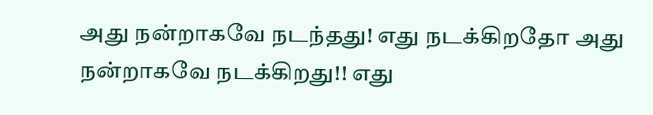அது நன்றாகவே நடந்தது! எது நடக்கிறதோ அது நன்றாகவே நடக்கிறது!! எது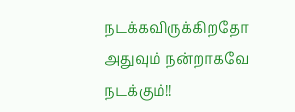நடக்கவிருக்கிறதோ அதுவும் நன்றாகவே நடக்கும்!!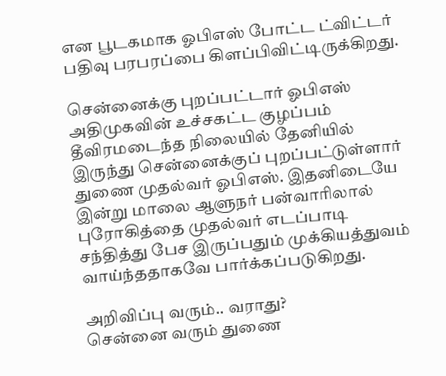என பூடகமாக ஓபிஎஸ் போட்ட ட்விட்டர் பதிவு பரபரப்பை கிளப்பிவிட்டிருக்கிறது.

சென்னைக்கு புறப்பட்டார் ஓபிஎஸ்
அதிமுகவின் உச்சகட்ட குழப்பம் தீவிரமடைந்த நிலையில் தேனியில் இருந்து சென்னைக்குப் புறப்பட்டுள்ளார் துணை முதல்வர் ஓபிஎஸ். இதனிடையே இன்று மாலை ஆளுநர் பன்வாரிலால் புரோகித்தை முதல்வர் எடப்பாடி சந்தித்து பேச இருப்பதும் முக்கியத்துவம் வாய்ந்ததாகவே பார்க்கப்படுகிறது.

அறிவிப்பு வரும்.. வராது?
சென்னை வரும் துணை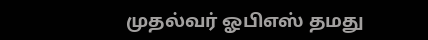முதல்வர் ஓபிஎஸ் தமது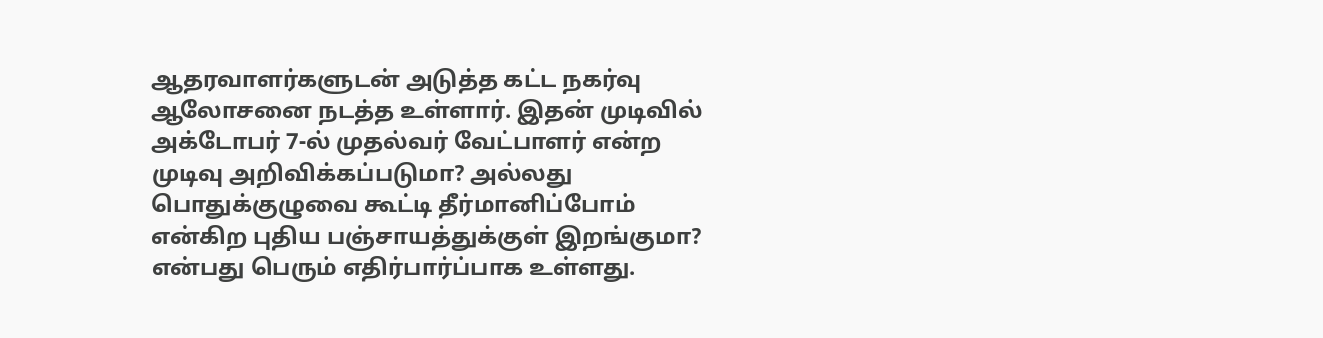ஆதரவாளர்களுடன் அடுத்த கட்ட நகர்வு ஆலோசனை நடத்த உள்ளார். இதன் முடிவில் அக்டோபர் 7-ல் முதல்வர் வேட்பாளர் என்ற முடிவு அறிவிக்கப்படுமா? அல்லது பொதுக்குழுவை கூட்டி தீர்மானிப்போம் என்கிற புதிய பஞ்சாயத்துக்குள் இறங்குமா? என்பது பெரும் எதிர்பார்ப்பாக உள்ளது.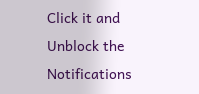Click it and Unblock the Notifications